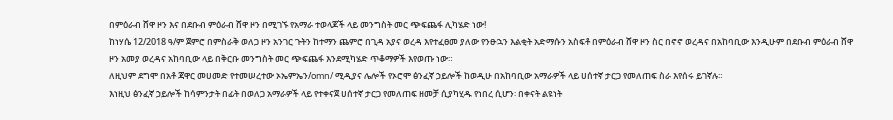በምዕራብ ሸዋ ዞን እና በደቡብ ምዕራብ ሸዋ ዞን በሚገኙ የአማራ ተወላጆች ላይ መንግስት መር ጭፍጨፋ ሊካሄድ ነው!
ከነሃሴ 12/2018 ዓ/ም ጀምሮ በምስራቅ ወለጋ ዞን አንገር ጉትን ከተማን ጨምሮ በጊዳ አያና ወረዳ እየተፈፀመ ያለው የንፁኋን እልቂት አድማሱን አስፍቶ በምዕራብ ሸዋ ዞን ስር በኖኖ ወረዳና በአከባቢው እንዲሁም በደቡብ ምዕራብ ሸዋ ዞን አመያ ወረዳና አከባቢው ላይ በቅርቡ መንግስት መር ጭፍጨፋ እንደሚካሄድ ጥቆማዎች እየወጡ ነው።
ለዚህም ደግሞ በአቶ ጃዋር መሀመድ የተመሠረተው ኦኤምኤን/omn/ ሚዲያና ሌሎች የኦሮሞ ፅንፈኛ ኃይሎች ከወዲሁ በአከባቢው አማራዎች ላይ ሀሰተኛ ታርጋ የመለጠፍ ስራ እየሰሩ ይገኛሉ።
እነዚህ ፅንፈኛ ኃይሎች ከሳምንታት በፊት በወለጋ አማራዎች ላይ የተቀናጀ ሀሰተኛ ታርጋ የመለጠፍ ዘመቻ ሲያካሂዱ የነበረ ሲሆን፡ በቀናት ልዩነት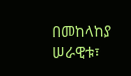በመከላከያ ሠራዊቱ፣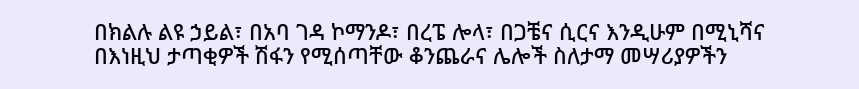በክልሉ ልዩ ኃይል፣ በአባ ገዳ ኮማንዶ፣ በረፔ ሎላ፣ በጋቼና ሲርና እንዲሁም በሚኒሻና በእነዚህ ታጣቂዎች ሽፋን የሚሰጣቸው ቆንጨራና ሌሎች ስለታማ መሣሪያዎችን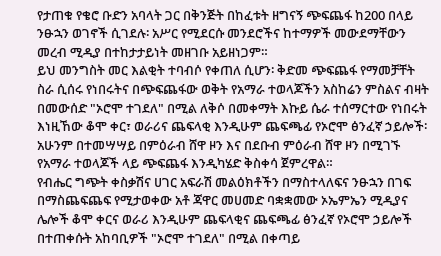የታጠቁ የቄሮ ቡድን አባላት ጋር በቅንጅት በከፈቱት ዘግናኝ ጭፍጨፋ ከ200 በላይ ንፁኋን ወገኖች ሲገደሉ፡ አሥር የሚደርሱ መንደሮችና ከተማዎች መውደማቸውን መረብ ሚዲያ በተከታታይነት መዘገቡ አይዘነጋም።
ይህ መንግስት መር እልቂት ተባብሶ የቀጠለ ሲሆን፡ ቅድመ ጭፍጨፋ የማመቻቸት ስራ ሲሰሩ የነበሩትና በጭፍጨፋው ወቅት የአማራ ተወላጆችን አስከሬን ምስልና ብዛት በመውሰድ "ኦሮሞ ተገደለ" በሚል ለቅሶ በመቀማት እኩይ ሴራ ተሰማርተው የነበሩት እነዚኸው ቆሞ ቀር፣ ወራሪና ጨፍላቂ እንዲሁም ጨፍጫፊ የኦሮሞ ፅንፈኛ ኃይሎች፡ አሁንም በተመሣሣይ በምዕራብ ሸዋ ዞን እና በደቡብ ምዕራብ ሸዋ ዞን በሚገኙ የአማራ ተወላጆች ላይ ጭፍጨፋ እንዲካሄድ ቅስቀሳ ጀምረዋል።
የብሔር ግጭት ቀስቃሽና ሀገር አፍራሽ መልዕክቶችን በማስተላለፍና ንፁኋን በገፍ በማስጨፍጨፍ የሚታወቀው አቶ ጃዋር መሀመድ ባቋቋመው ኦኤምኤን ሚዲያና ሌሎች ቆሞ ቀርና ወራሪ እንዲሁም ጨፍላቂና ጨፍጫፊ ፅንፈኛ የኦሮሞ ኃይሎች በተጠቀሱት አከባቢዎች "ኦሮሞ ተገደለ" በሚል በቀጣይ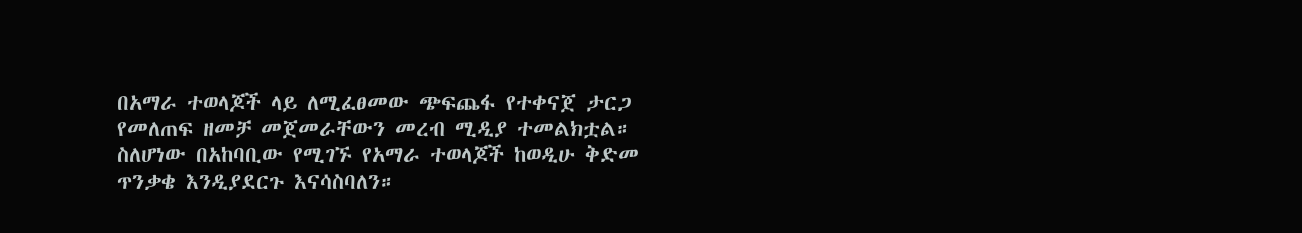በአማራ ተወላጆች ላይ ለሚፈፀመው ጭፍጨፋ የተቀናጀ ታርጋ የመለጠፍ ዘመቻ መጀመራቸውን መረብ ሚዲያ ተመልክቷል።
ስለሆነው በአከባቢው የሚገኙ የአማራ ተወላጆች ከወዲሁ ቅድመ ጥንቃቄ እንዲያደርጉ እናሳስባለን።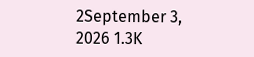2September 3, 2026 1.3K